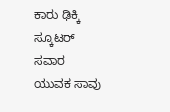ಕಾರು ಢಿಕ್ಕಿ ಸ್ಕೂಟರ್ ಸವಾರ ಯುವಕ ಸಾವು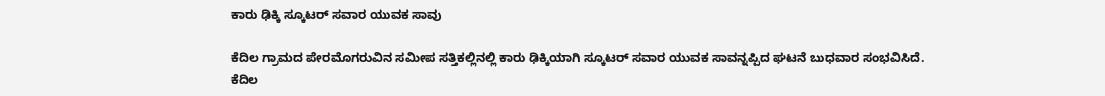ಕಾರು ಢಿಕ್ಕಿ ಸ್ಕೂಟರ್ ಸವಾರ ಯುವಕ ಸಾವು

ಕೆದಿಲ ಗ್ರಾಮದ ಪೇರಮೊಗರುವಿನ ಸಮೀಪ ಸತ್ತಿಕಲ್ಲಿನಲ್ಲಿ ಕಾರು ಢಿಕ್ಕಿಯಾಗಿ ಸ್ಕೂಟರ್ ಸವಾರ ಯುವಕ ಸಾವನ್ನಪ್ಪಿದ ಘಟನೆ ಬುಧವಾರ ಸಂಭವಿಸಿದೆ.
ಕೆದಿಲ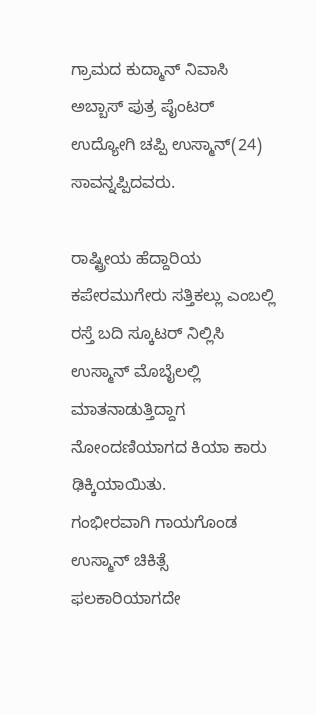ಗ್ರಾಮದ ಕುದ್ಮಾನ್ ನಿವಾಸಿ ಅಬ್ಬಾಸ್ ಪುತ್ರ ಪೈಂಟರ್ ಉದ್ಯೋಗಿ ಚಪ್ಪಿ ಉಸ್ಮಾನ್(24) ಸಾವನ್ನಪ್ಪಿದವರು.

ರಾಷ್ಟ್ರೀಯ ಹೆದ್ದಾರಿಯ ಕಪೇರಮುಗೇರು ಸತ್ತಿಕಲ್ಲು ಎಂಬಲ್ಲಿ ರಸ್ತೆ ಬದಿ ಸ್ಕೂಟರ್ ನಿಲ್ಲಿಸಿ ಉಸ್ಮಾನ್ ಮೊಬೈಲಲ್ಲಿ ಮಾತನಾಡುತ್ತಿದ್ದಾಗ ನೋಂದಣಿಯಾಗದ ಕಿಯಾ ಕಾರು ಢಿಕ್ಕಿಯಾಯಿತು.
ಗಂಭೀರವಾಗಿ ಗಾಯಗೊಂಡ ಉಸ್ಮಾನ್ ಚಿಕಿತ್ಸೆ ಫಲಕಾರಿಯಾಗದೇ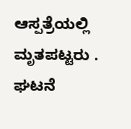ಆಸ್ಪತ್ರೆಯಲ್ಲಿ ಮೃತಪಟ್ಟರು ‌.
ಘಟನೆ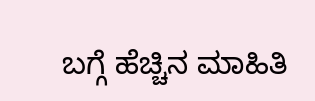ಬಗ್ಗೆ ಹೆಚ್ಚಿನ ಮಾಹಿತಿ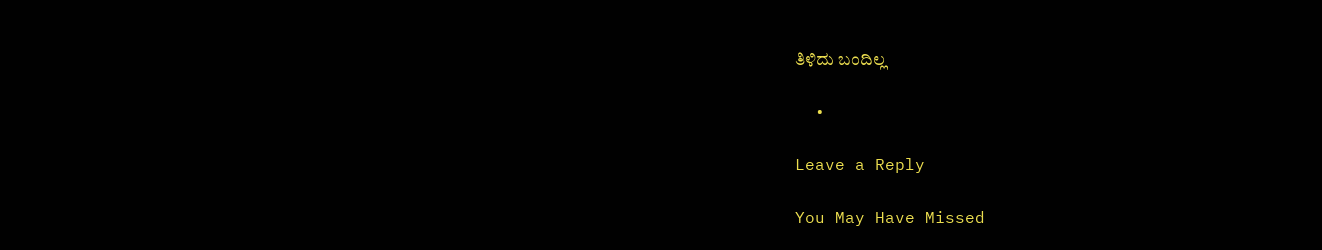ತಿಳಿದು ಬಂದಿಲ್ಲ ‌

  •

Leave a Reply

You May Have Missed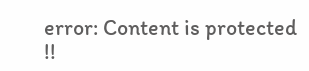error: Content is protected !!